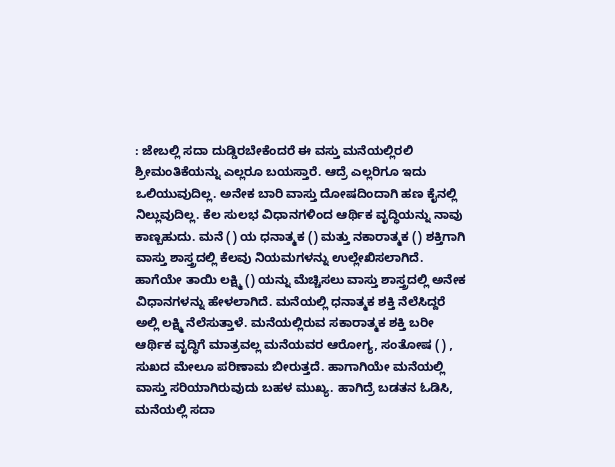: ಜೇಬಲ್ಲಿ ಸದಾ ದುಡ್ಡಿರಬೇಕೆಂದರೆ ಈ ವಸ್ತು ಮನೆಯಲ್ಲಿರಲಿ ಶ್ರೀಮಂತಿಕೆಯನ್ನು ಎಲ್ಲರೂ ಬಯಸ್ತಾರೆ. ಆದ್ರೆ ಎಲ್ಲರಿಗೂ ಇದು ಒಲಿಯುವುದಿಲ್ಲ. ಅನೇಕ ಬಾರಿ ವಾಸ್ತು ದೋಷದಿಂದಾಗಿ ಹಣ ಕೈನಲ್ಲಿ ನಿಲ್ಲುವುದಿಲ್ಲ. ಕೆಲ ಸುಲಭ ವಿಧಾನಗಳಿಂದ ಆರ್ಥಿಕ ವೃದ್ಧಿಯನ್ನು ನಾವು ಕಾಣ್ಬಹುದು. ಮನೆ () ಯ ಧನಾತ್ಮಕ () ಮತ್ತು ನಕಾರಾತ್ಮಕ () ಶಕ್ತಿಗಾಗಿ ವಾಸ್ತು ಶಾಸ್ತ್ರದಲ್ಲಿ ಕೆಲವು ನಿಯಮಗಳನ್ನು ಉಲ್ಲೇಖಿಸಲಾಗಿದೆ. ಹಾಗೆಯೇ ತಾಯಿ ಲಕ್ಷ್ಮಿ () ಯನ್ನು ಮೆಚ್ಚಿಸಲು ವಾಸ್ತು ಶಾಸ್ತ್ರದಲ್ಲಿ ಅನೇಕ ವಿಧಾನಗಳನ್ನು ಹೇಳಲಾಗಿದೆ. ಮನೆಯಲ್ಲಿ ಧನಾತ್ಮಕ ಶಕ್ತಿ ನೆಲೆಸಿದ್ದರೆ ಅಲ್ಲಿ ಲಕ್ಷ್ಮಿ ನೆಲೆಸುತ್ತಾಳೆ. ಮನೆಯಲ್ಲಿರುವ ಸಕಾರಾತ್ಮಕ ಶಕ್ತಿ ಬರೀ ಆರ್ಥಿಕ ವೃದ್ಧಿಗೆ ಮಾತ್ರವಲ್ಲ ಮನೆಯವರ ಆರೋಗ್ಯ, ಸಂತೋಷ () , ಸುಖದ ಮೇಲೂ ಪರಿಣಾಮ ಬೀರುತ್ತದೆ. ಹಾಗಾಗಿಯೇ ಮನೆಯಲ್ಲಿ ವಾಸ್ತು ಸರಿಯಾಗಿರುವುದು ಬಹಳ ಮುಖ್ಯ. ಹಾಗಿದ್ರೆ ಬಡತನ ಓಡಿಸಿ, ಮನೆಯಲ್ಲಿ ಸದಾ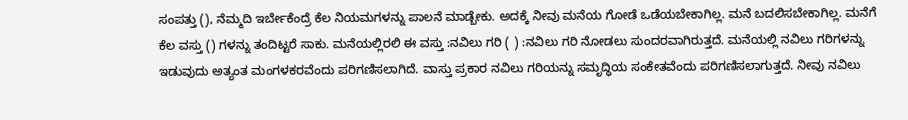ಸಂಪತ್ತು (), ನೆಮ್ಮದಿ ಇರ್ಬೇಕೆಂದ್ರೆ ಕೆಲ ನಿಯಮಗಳನ್ನು ಪಾಲನೆ ಮಾಡ್ಬೇಕು. ಅದಕ್ಕೆ ನೀವು ಮನೆಯ ಗೋಡೆ ಒಡೆಯಬೇಕಾಗಿಲ್ಲ. ಮನೆ ಬದಲಿಸಬೇಕಾಗಿಲ್ಲ. ಮನೆಗೆ ಕೆಲ ವಸ್ತು () ಗಳನ್ನು ತಂದಿಟ್ಟರೆ ಸಾಕು. ಮನೆಯಲ್ಲಿರಲಿ ಈ ವಸ್ತು :ನವಿಲು ಗರಿ ( ) :ನವಿಲು ಗರಿ ನೋಡಲು ಸುಂದರವಾಗಿರುತ್ತದೆ. ಮನೆಯಲ್ಲಿ ನವಿಲು ಗರಿಗಳನ್ನು ಇಡುವುದು ಅತ್ಯಂತ ಮಂಗಳಕರವೆಂದು ಪರಿಗಣಿಸಲಾಗಿದೆ. ವಾಸ್ತು ಪ್ರಕಾರ ನವಿಲು ಗರಿಯನ್ನು ಸಮೃದ್ಧಿಯ ಸಂಕೇತವೆಂದು ಪರಿಗಣಿಸಲಾಗುತ್ತದೆ. ನೀವು ನವಿಲು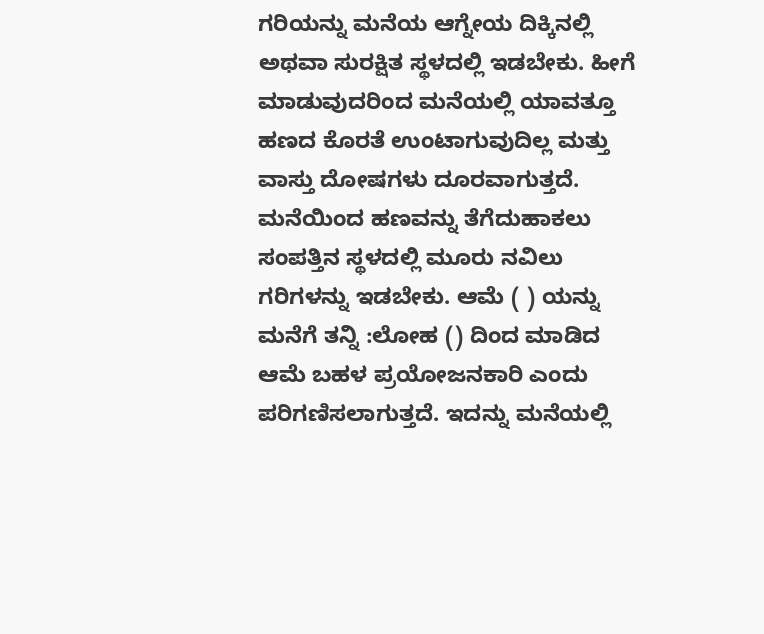ಗರಿಯನ್ನು ಮನೆಯ ಆಗ್ನೇಯ ದಿಕ್ಕಿನಲ್ಲಿ ಅಥವಾ ಸುರಕ್ಷಿತ ಸ್ಥಳದಲ್ಲಿ ಇಡಬೇಕು. ಹೀಗೆ ಮಾಡುವುದರಿಂದ ಮನೆಯಲ್ಲಿ ಯಾವತ್ತೂ ಹಣದ ಕೊರತೆ ಉಂಟಾಗುವುದಿಲ್ಲ ಮತ್ತು ವಾಸ್ತು ದೋಷಗಳು ದೂರವಾಗುತ್ತದೆ. ಮನೆಯಿಂದ ಹಣವನ್ನು ತೆಗೆದುಹಾಕಲು ಸಂಪತ್ತಿನ ಸ್ಥಳದಲ್ಲಿ ಮೂರು ನವಿಲು ಗರಿಗಳನ್ನು ಇಡಬೇಕು. ಆಮೆ ( ) ಯನ್ನು ಮನೆಗೆ ತನ್ನಿ :ಲೋಹ () ದಿಂದ ಮಾಡಿದ ಆಮೆ ಬಹಳ ಪ್ರಯೋಜನಕಾರಿ ಎಂದು ಪರಿಗಣಿಸಲಾಗುತ್ತದೆ. ಇದನ್ನು ಮನೆಯಲ್ಲಿ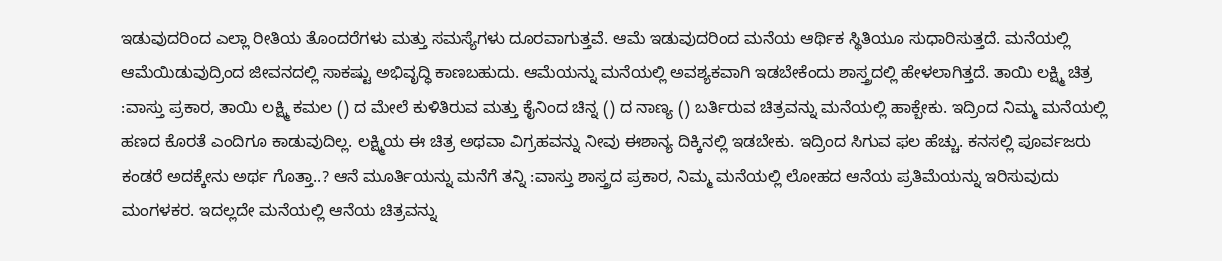ಇಡುವುದರಿಂದ ಎಲ್ಲಾ ರೀತಿಯ ತೊಂದರೆಗಳು ಮತ್ತು ಸಮಸ್ಯೆಗಳು ದೂರವಾಗುತ್ತವೆ. ಆಮೆ ಇಡುವುದರಿಂದ ಮನೆಯ ಆರ್ಥಿಕ ಸ್ಥಿತಿಯೂ ಸುಧಾರಿಸುತ್ತದೆ. ಮನೆಯಲ್ಲಿ ಆಮೆಯಿಡುವುದ್ರಿಂದ ಜೀವನದಲ್ಲಿ ಸಾಕಷ್ಟು ಅಭಿವೃದ್ಧಿ ಕಾಣಬಹುದು. ಆಮೆಯನ್ನು ಮನೆಯಲ್ಲಿ ಅವಶ್ಯಕವಾಗಿ ಇಡಬೇಕೆಂದು ಶಾಸ್ತ್ರದಲ್ಲಿ ಹೇಳಲಾಗಿತ್ತದೆ. ತಾಯಿ ಲಕ್ಷ್ಮಿ ಚಿತ್ರ :ವಾಸ್ತು ಪ್ರಕಾರ, ತಾಯಿ ಲಕ್ಷ್ಮಿ ಕಮಲ () ದ ಮೇಲೆ ಕುಳಿತಿರುವ ಮತ್ತು ಕೈನಿಂದ ಚಿನ್ನ () ದ ನಾಣ್ಯ () ಬರ್ತಿರುವ ಚಿತ್ರವನ್ನು ಮನೆಯಲ್ಲಿ ಹಾಕ್ಬೇಕು. ಇದ್ರಿಂದ ನಿಮ್ಮ ಮನೆಯಲ್ಲಿ ಹಣದ ಕೊರತೆ ಎಂದಿಗೂ ಕಾಡುವುದಿಲ್ಲ. ಲಕ್ಷ್ಮಿಯ ಈ ಚಿತ್ರ ಅಥವಾ ವಿಗ್ರಹವನ್ನು ನೀವು ಈಶಾನ್ಯ ದಿಕ್ಕಿನಲ್ಲಿ ಇಡಬೇಕು. ಇದ್ರಿಂದ ಸಿಗುವ ಫಲ ಹೆಚ್ಚು. ಕನಸಲ್ಲಿ ಪೂರ್ವಜರು ಕಂಡರೆ ಅದಕ್ಕೇನು ಅರ್ಥ ಗೊತ್ತಾ..? ಆನೆ ಮೂರ್ತಿಯನ್ನು ಮನೆಗೆ ತನ್ನಿ :ವಾಸ್ತು ಶಾಸ್ತ್ರದ ಪ್ರಕಾರ, ನಿಮ್ಮ ಮನೆಯಲ್ಲಿ ಲೋಹದ ಆನೆಯ ಪ್ರತಿಮೆಯನ್ನು ಇರಿಸುವುದು ಮಂಗಳಕರ. ಇದಲ್ಲದೇ ಮನೆಯಲ್ಲಿ ಆನೆಯ ಚಿತ್ರವನ್ನು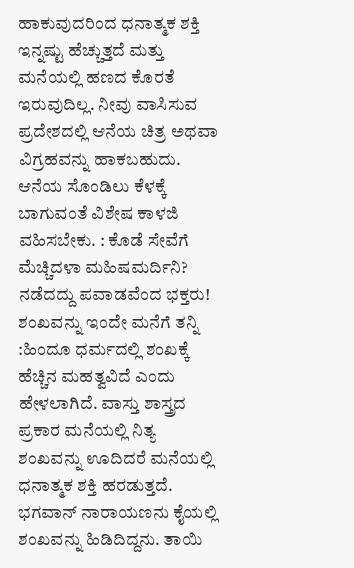ಹಾಕುವುದರಿಂದ ಧನಾತ್ಮಕ ಶಕ್ತಿ ಇನ್ನಷ್ಟು ಹೆಚ್ಚುತ್ತದೆ ಮತ್ತು ಮನೆಯಲ್ಲಿ ಹಣದ ಕೊರತೆ ಇರುವುದಿಲ್ಲ. ನೀವು ವಾಸಿಸುವ ಪ್ರದೇಶದಲ್ಲಿ ಆನೆಯ ಚಿತ್ರ ಅಥವಾ ವಿಗ್ರಹವನ್ನು ಹಾಕಬಹುದು. ಆನೆಯ ಸೊಂಡಿಲು ಕೆಳಕ್ಕೆ ಬಾಗುವಂತೆ ವಿಶೇಷ ಕಾಳಜಿ ವಹಿಸಬೇಕು. : ಕೊಡೆ ಸೇವೆಗೆ ಮೆಚ್ಚಿದಳಾ ಮಹಿಷಮರ್ದಿನಿ? ನಡೆದದ್ದು ಪವಾಡವೆಂದ ಭಕ್ತರು! ಶಂಖವನ್ನು ಇಂದೇ ಮನೆಗೆ ತನ್ನಿ :ಹಿಂದೂ ಧರ್ಮದಲ್ಲಿ ಶಂಖಕ್ಕೆ ಹೆಚ್ಚಿನ ಮಹತ್ವವಿದೆ ಎಂದು ಹೇಳಲಾಗಿದೆ. ವಾಸ್ತು ಶಾಸ್ತ್ರದ ಪ್ರಕಾರ ಮನೆಯಲ್ಲಿ ನಿತ್ಯ ಶಂಖವನ್ನು ಊದಿದರೆ ಮನೆಯಲ್ಲಿ ಧನಾತ್ಮಕ ಶಕ್ತಿ ಹರಡುತ್ತದೆ. ಭಗವಾನ್ ನಾರಾಯಣನು ಕೈಯಲ್ಲಿ ಶಂಖವನ್ನು ಹಿಡಿದಿದ್ದನು. ತಾಯಿ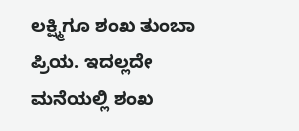ಲಕ್ಷ್ಮಿಗೂ ಶಂಖ ತುಂಬಾ ಪ್ರಿಯ. ಇದಲ್ಲದೇ ಮನೆಯಲ್ಲಿ ಶಂಖ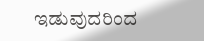ಇಡುವುದರಿಂದ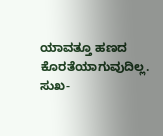ಯಾವತ್ತೂ ಹಣದ ಕೊರತೆಯಾಗುವುದಿಲ್ಲ. ಸುಖ-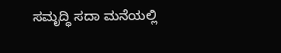ಸಮೃದ್ಧಿ ಸದಾ ಮನೆಯಲ್ಲಿ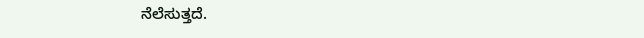ನೆಲೆಸುತ್ತದೆ.